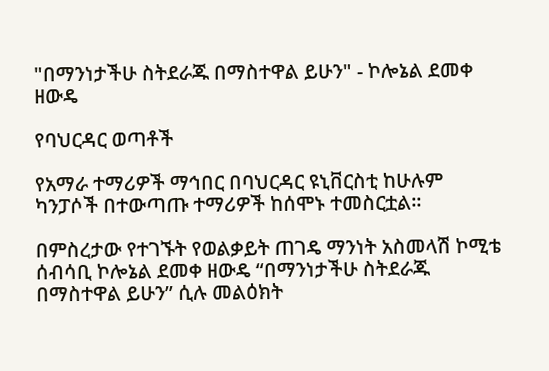"በማንነታችሁ ስትደራጁ በማስተዋል ይሁን" - ኮሎኔል ደመቀ ዘውዴ

የባህርዳር ወጣቶች

የአማራ ተማሪዎች ማኅበር በባህርዳር ዩኒቨርስቲ ከሁሉም ካንፓሶች በተውጣጡ ተማሪዎች ከሰሞኑ ተመስርቷል።

በምስረታው የተገኙት የወልቃይት ጠገዴ ማንነት አስመላሽ ኮሚቴ ሰብሳቢ ኮሎኔል ደመቀ ዘውዴ “በማንነታችሁ ስትደራጁ በማስተዋል ይሁን” ሲሉ መልዕክት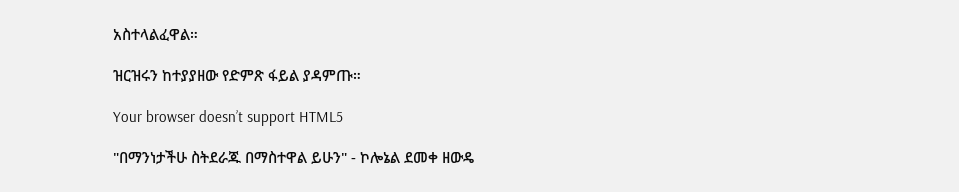አስተላልፈዋል።

ዝርዝሩን ከተያያዘው የድምጽ ፋይል ያዳምጡ።

Your browser doesn’t support HTML5

"በማንነታችሁ ስትደራጁ በማስተዋል ይሁን" - ኮሎኔል ደመቀ ዘውዴ